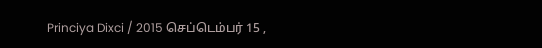Princiya Dixci / 2015 செப்டெம்பர் 15 ,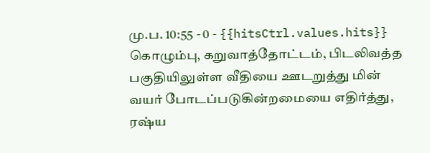மு.ப. 10:55 - 0 - {{hitsCtrl.values.hits}}
கொழும்பு, கறுவாத்தோட்டம், பிடலிவத்த பகுதியிலுள்ள வீதியை ஊடறுத்து மின் வயர் போடப்படுகின்றமையை எதிர்த்து, ரஷ்ய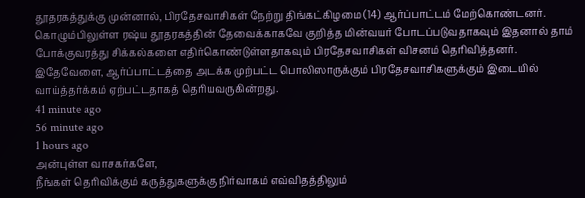தூதரகத்துக்கு முன்னால், பிரதேசவாசிகள் நேற்று திங்கட்கிழமை (14) ஆர்ப்பாட்டம் மேற்கொண்டனர்.
கொழும்பிலுள்ள ரஷ்ய தூதரகத்தின் தேவைக்காகவே குறித்த மின்வயர் போடப்படுவதாகவும் இதனால் தாம் போக்குவரத்து சிக்கல்களை எதிர்கொண்டுள்ளதாகவும் பிரதேசவாசிகள் விசனம் தெரிவித்தனர்.
இதேவேளை, ஆர்ப்பாட்டத்தை அடக்க முற்பட்ட பொலிஸாருக்கும் பிரதேசவாசிகளுக்கும் இடையில் வாய்த்தர்க்கம் ஏற்பட்டதாகத் தெரியவருகின்றது.
41 minute ago
56 minute ago
1 hours ago
அன்புள்ள வாசகர்களே,
நீங்கள் தெரிவிக்கும் கருத்துகளுக்கு நிர்வாகம் எவ்விதத்திலும்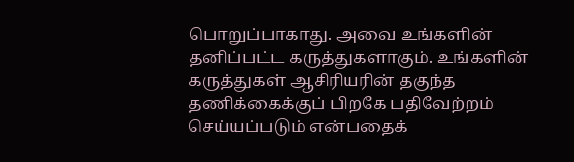பொறுப்பாகாது. அவை உங்களின் தனிப்பட்ட கருத்துகளாகும். உங்களின் கருத்துகள் ஆசிரியரின் தகுந்த தணிக்கைக்குப் பிறகே பதிவேற்றம் செய்யப்படும் என்பதைக்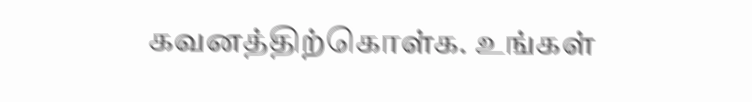கவனத்திற்கொள்க. உங்கள்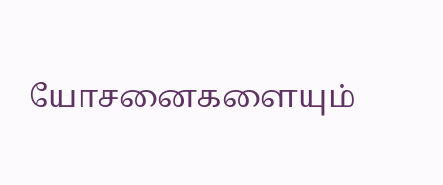யோசனைகளையும்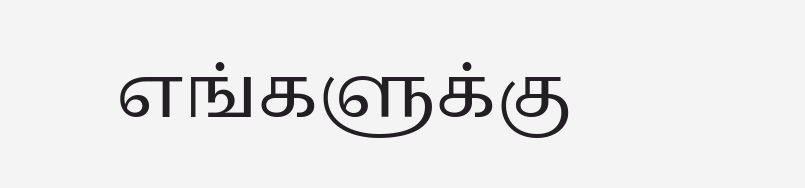எங்களுக்கு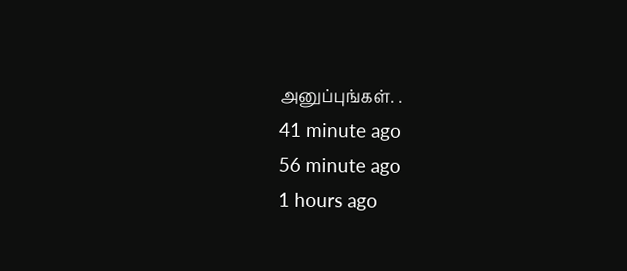அனுப்புங்கள். .
41 minute ago
56 minute ago
1 hours ago